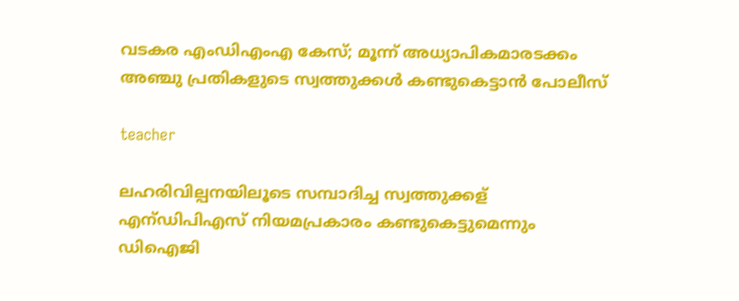വടകര എംഡിഎംഎ കേസ്; മൂന്ന് അധ്യാപികമാരടക്കം അഞ്ചു പ്രതികളുടെ സ്വത്തുക്കള്‍ കണ്ടുകെട്ടാന്‍ പോലീസ്

teacher

ലഹരിവില്പനയിലൂടെ സമ്പാദിച്ച സ്വത്തുക്കള് എന്ഡിപിഎസ് നിയമപ്രകാരം കണ്ടുകെട്ടുമെന്നും ഡിഐജി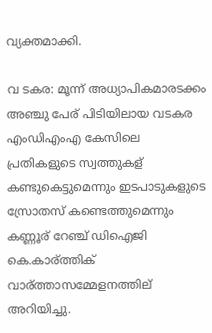വ്യക്തമാക്കി.

വ ടകര: മൂന്ന് അധ്യാപികമാരടക്കം അഞ്ചു പേര് പിടിയിലായ വടകര എംഡിഎംഎ കേസിലെ പ്രതികളുടെ സ്വത്തുകള് കണ്ടുകെട്ടുമെന്നും ഇടപാടുകളുടെ സ്രോതസ് കണ്ടെത്തുമെന്നും കണ്ണൂര് റേഞ്ച് ഡിഐജി കെ.കാര്ത്തിക് വാര്ത്താസമ്മേളനത്തില് അറിയിച്ചു.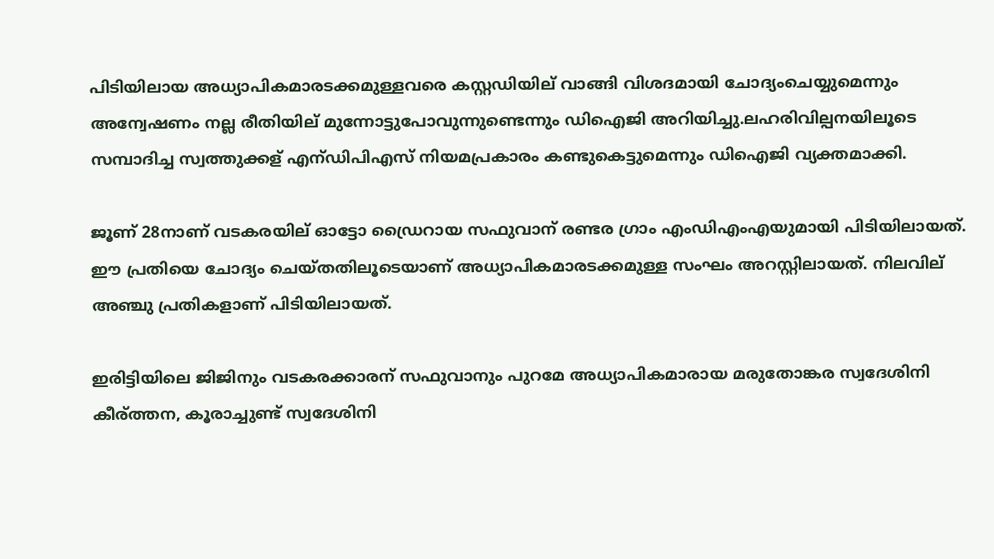പിടിയിലായ അധ്യാപികമാരടക്കമുള്ളവരെ കസ്റ്റഡിയില് വാങ്ങി വിശദമായി ചോദ്യംചെയ്യുമെന്നും അന്വേഷണം നല്ല രീതിയില് മുന്നോട്ടുപോവുന്നുണ്ടെന്നും ഡിഐജി അറിയിച്ചു.ലഹരിവില്പനയിലൂടെ സമ്പാദിച്ച സ്വത്തുക്കള് എന്ഡിപിഎസ് നിയമപ്രകാരം കണ്ടുകെട്ടുമെന്നും ഡിഐജി വ്യക്തമാക്കി.

ജൂണ് 28നാണ് വടകരയില് ഓട്ടോ ഡ്രൈറായ സഫുവാന് രണ്ടര ഗ്രാം എംഡിഎംഎയുമായി പിടിയിലായത്. ഈ പ്രതിയെ ചോദ്യം ചെയ്തതിലൂടെയാണ് അധ്യാപികമാരടക്കമുള്ള സംഘം അറസ്റ്റിലായത്. നിലവില് അഞ്ചു പ്രതികളാണ് പിടിയിലായത്.

ഇരിട്ടിയിലെ ജിജിനും വടകരക്കാരന് സഫുവാനും പുറമേ അധ്യാപികമാരായ മരുതോങ്കര സ്വദേശിനി കീര്ത്തന, കൂരാച്ചുണ്ട് സ്വദേശിനി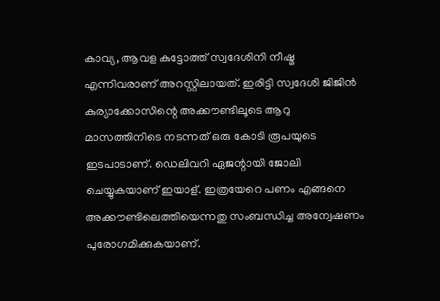കാവ്യ, ആവള കുട്ടോത്ത് സ്വദേശിനി നീഷ്മ എന്നിവരാണ് അറസ്റ്റിലായത്. ഇരിട്ടി സ്വദേശി ജിജിൻ കുര്യാക്കോസിന്റെ അക്കൗണ്ടിലൂടെ ആറു മാസത്തിനിടെ നടന്നത് ഒരു കോടി രൂപയുടെ ഇടപാടാണ്. ഡെലിവറി ഏജന്റായി ജോലി ചെയ്യുകയാണ് ഇയാള്. ഇത്രയേറെ പണം എങ്ങനെ അക്കൗണ്ടിലെത്തിയെന്നതു സംബന്ധിച്ച അന്വേഷണം പുരോഗമിക്കുകയാണ്.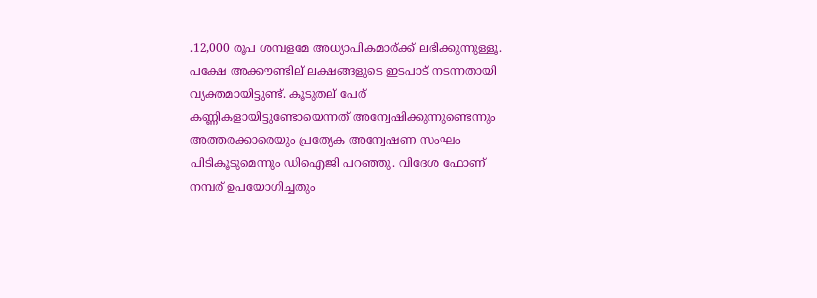.12,000 രൂപ ശമ്പളമേ അധ്യാപികമാര്ക്ക് ലഭിക്കുന്നുള്ളൂ. പക്ഷേ അക്കൗണ്ടില് ലക്ഷങ്ങളുടെ ഇടപാട് നടന്നതായി വ്യക്തമായിട്ടുണ്ട്. കൂടുതല് പേര് കണ്ണികളായിട്ടുണ്ടോയെന്നത് അന്വേഷിക്കുന്നുണ്ടെന്നും അത്തരക്കാരെയും പ്രത്യേക അന്വേഷണ സംഘം പിടികൂടുമെന്നും ഡിഐജി പറഞ്ഞു. വിദേശ ഫോണ് നമ്പര് ഉപയോഗിച്ചതും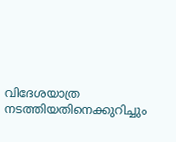വിദേശയാത്ര നടത്തിയതിനെക്കുറിച്ചും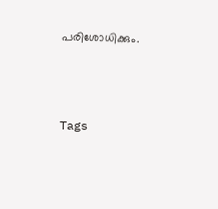പരിശോധിക്കും.



Tags